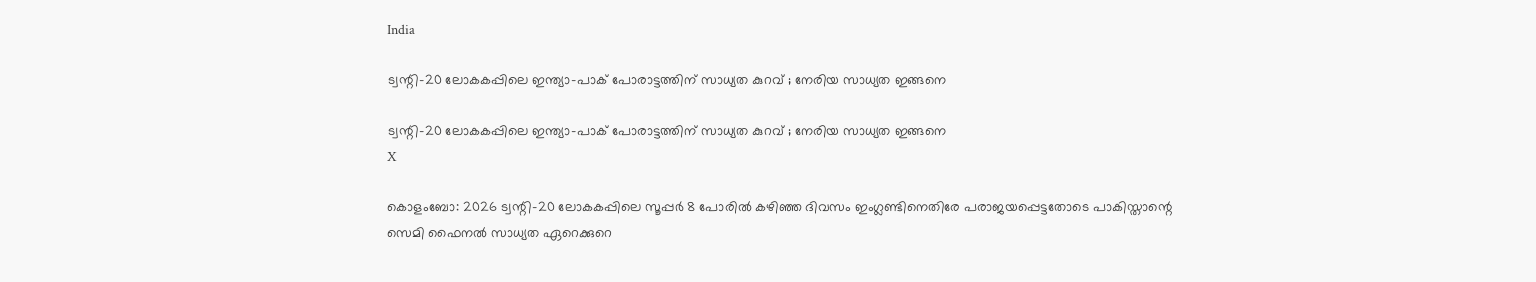India

ട്വന്റി-20 ലോകകപ്പിലെ ഇന്ത്യാ-പാക് പോരാട്ടത്തിന് സാധ്യത കുറവ് ; നേരിയ സാധ്യത ഇങ്ങനെ

ട്വന്റി-20 ലോകകപ്പിലെ ഇന്ത്യാ-പാക് പോരാട്ടത്തിന് സാധ്യത കുറവ് ; നേരിയ സാധ്യത ഇങ്ങനെ
X

കൊളംബോ: 2026 ട്വന്റി-20 ലോകകപ്പിലെ സൂപ്പര്‍ 8 പോരില്‍ കഴിഞ്ഞ ദിവസം ഇംഗ്ലണ്ടിനെതിരേ പരാജയപ്പെട്ടതോടെ പാകിസ്താന്റെ സെമി ഫൈനല്‍ സാധ്യത ഏറെക്കുറെ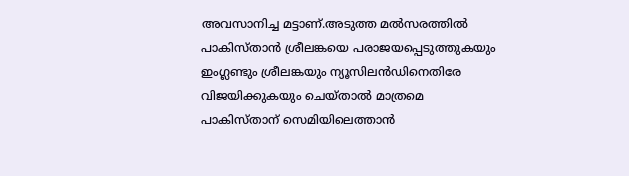അവസാനിച്ച മട്ടാണ്.അടുത്ത മല്‍സരത്തില്‍ പാകിസ്താന്‍ ശ്രീലങ്കയെ പരാജയപ്പെടുത്തുകയും ഇംഗ്ലണ്ടും ശ്രീലങ്കയും ന്യൂസിലന്‍ഡിനെതിരേ വിജയിക്കുകയും ചെയ്താല്‍ മാത്രമെ പാകിസ്താന് സെമിയിലെത്താന്‍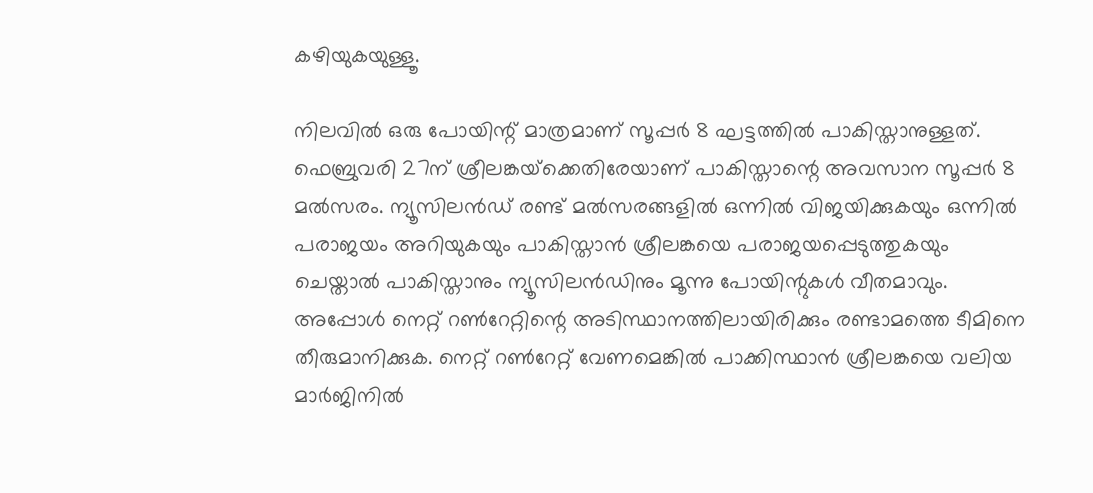കഴിയുകയുള്ളൂ.

നിലവില്‍ ഒരു പോയിന്റ് മാത്രമാണ് സൂപ്പര്‍ 8 ഘട്ടത്തില്‍ പാകിസ്താനുള്ളത്. ഫെബ്രുവരി 27ന് ശ്രീലങ്കയ്‌ക്കെതിരേയാണ് പാകിസ്താന്റെ അവസാന സൂപ്പര്‍ 8 മല്‍സരം. ന്യൂസിലന്‍ഡ് രണ്ട് മല്‍സരങ്ങളില്‍ ഒന്നില്‍ വിജയിക്കുകയും ഒന്നില്‍ പരാജയം അറിയുകയും പാകിസ്താന്‍ ശ്രീലങ്കയെ പരാജയപ്പെടുത്തുകയും ചെയ്താല്‍ പാകിസ്താനും ന്യൂസിലന്‍ഡിനും മൂന്നു പോയിന്റുകള്‍ വീതമാവും. അപ്പോള്‍ നെറ്റ് റണ്‍റേറ്റിന്റെ അടിസ്ഥാനത്തിലായിരിക്കും രണ്ടാമത്തെ ടീമിനെ തീരുമാനിക്കുക. നെറ്റ് റണ്‍റേറ്റ് വേണമെങ്കില്‍ പാക്കിസ്ഥാന്‍ ശ്രീലങ്കയെ വലിയ മാര്‍ജിനില്‍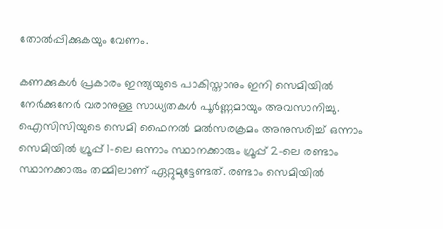തോല്‍പ്പിക്കുകയും വേണം.

കണക്കുകള്‍ പ്രകാരം ഇന്ത്യയുടെ പാകിസ്താനും ഇനി സെമിയില്‍ നേര്‍ക്കുനേര്‍ വരാനുള്ള സാധ്യതകള്‍ പൂര്‍ണ്ണമായും അവസാനിച്ചു. ഐസിസിയുടെ സെമി ഫൈനല്‍ മല്‍സരക്രമം അനുസരിച്ച് ഒന്നാം സെമിയില്‍ ഗ്രൂപ്പ് 1-ലെ ഒന്നാം സ്ഥാനക്കാരും ഗ്രൂപ്പ് 2-ലെ രണ്ടാം സ്ഥാനക്കാരും തമ്മിലാണ് ഏറ്റുമുട്ടേണ്ടത്. രണ്ടാം സെമിയില്‍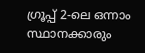ഗ്രൂപ്പ് 2-ലെ ഒന്നാം സ്ഥാനക്കാരും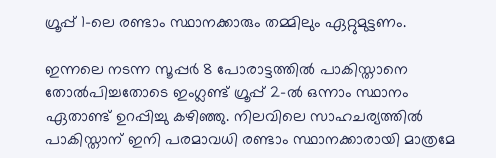ഗ്രൂപ്പ് 1-ലെ രണ്ടാം സ്ഥാനക്കാരും തമ്മിലും ഏറ്റുമുട്ടണം.

ഇന്നലെ നടന്ന സൂപ്പര്‍ 8 പോരാട്ടത്തില്‍ പാകിസ്താനെ തോല്‍പിച്ചതോടെ ഇംഗ്ലണ്ട് ഗ്രൂപ്പ് 2-ല്‍ ഒന്നാം സ്ഥാനം ഏതാണ്ട് ഉറപ്പിച്ചു കഴിഞ്ഞു. നിലവിലെ സാഹചര്യത്തില്‍ പാകിസ്താന് ഇനി പരമാവധി രണ്ടാം സ്ഥാനക്കാരായി മാത്രമേ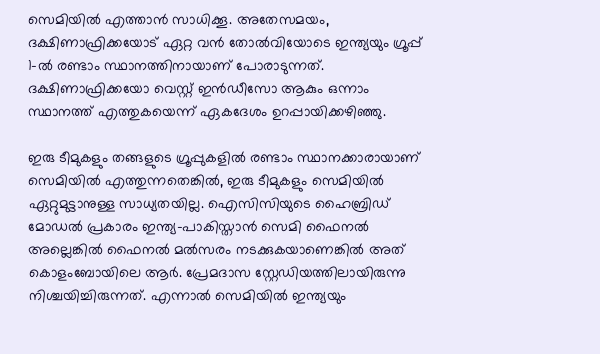സെമിയില്‍ എത്താന്‍ സാധിക്കൂ. അതേസമയം, ദക്ഷിണാഫ്രിക്കയോട് ഏറ്റ വന്‍ തോല്‍വിയോടെ ഇന്ത്യയും ഗ്രൂപ്പ് 1-ല്‍ രണ്ടാം സ്ഥാനത്തിനായാണ് പോരാടുന്നത്. ദക്ഷിണാഫ്രിക്കയോ വെസ്റ്റ് ഇന്‍ഡീസോ ആകും ഒന്നാം സ്ഥാനത്ത് എത്തുകയെന്ന് ഏകദേശം ഉറപ്പായിക്കഴിഞ്ഞു.

ഇരു ടീമുകളും തങ്ങളുടെ ഗ്രൂപ്പുകളില്‍ രണ്ടാം സ്ഥാനക്കാരായാണ് സെമിയില്‍ എത്തുന്നതെങ്കില്‍, ഇരു ടീമുകളും സെമിയില്‍ ഏറ്റുമുട്ടാനുള്ള സാധ്യതയില്ല. ഐസിസിയുടെ ഹൈബ്രിഡ് മോഡല്‍ പ്രകാരം ഇന്ത്യ-പാകിസ്താന്‍ സെമി ഫൈനല്‍ അല്ലെങ്കില്‍ ഫൈനല്‍ മല്‍സരം നടക്കുകയാണെങ്കില്‍ അത് കൊളംബോയിലെ ആര്‍. പ്രേമദാസ സ്റ്റേഡിയത്തിലായിരുന്നു നിശ്ചയിച്ചിരുന്നത്. എന്നാല്‍ സെമിയില്‍ ഇന്ത്യയും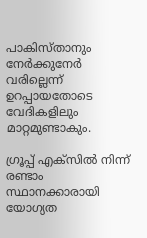പാകിസ്താനും നേര്‍ക്കുനേര്‍ വരില്ലെന്ന് ഉറപ്പായതോടെ വേദികളിലും മാറ്റമുണ്ടാകും.

ഗ്രൂപ്പ് എക്‌സില്‍ നിന്ന് രണ്ടാം സ്ഥാനക്കാരായി യോഗ്യത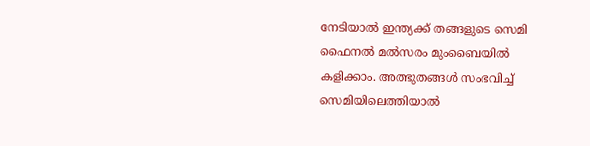നേടിയാല്‍ ഇന്ത്യക്ക് തങ്ങളുടെ സെമി ഫൈനല്‍ മല്‍സരം മുംബൈയില്‍ കളിക്കാം. അത്ഭുതങ്ങള്‍ സംഭവിച്ച് സെമിയിലെത്തിയാല്‍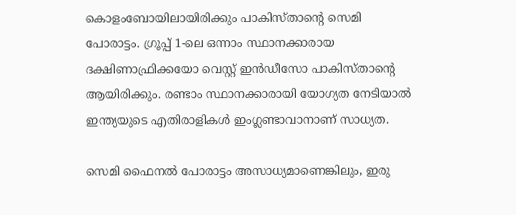കൊളംബോയിലായിരിക്കും പാകിസ്താന്റെ സെമി പോരാട്ടം. ഗ്രൂപ്പ് 1-ലെ ഒന്നാം സ്ഥാനക്കാരായ ദക്ഷിണാഫ്രിക്കയോ വെസ്റ്റ് ഇന്‍ഡീസോ പാകിസ്താന്റെ ആയിരിക്കും. രണ്ടാം സ്ഥാനക്കാരായി യോഗ്യത നേടിയാല്‍ ഇന്ത്യയുടെ എതിരാളികള്‍ ഇംഗ്ലണ്ടാവാനാണ് സാധ്യത.

സെമി ഫൈനല്‍ പോരാട്ടം അസാധ്യമാണെങ്കിലും, ഇരു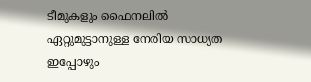ടീമുകളും ഫൈനലില്‍ ഏറ്റുമുട്ടാനുള്ള നേരിയ സാധ്യത ഇപ്പോഴും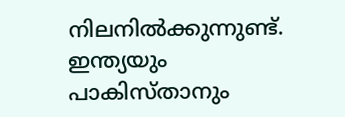നിലനില്‍ക്കുന്നുണ്ട്. ഇന്ത്യയും പാകിസ്താനും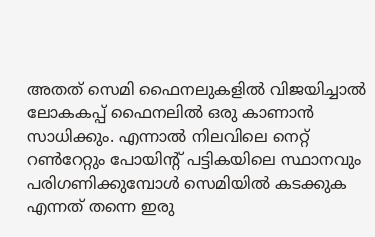അതത് സെമി ഫൈനലുകളില്‍ വിജയിച്ചാല്‍ ലോകകപ്പ് ഫൈനലില്‍ ഒരു കാണാന്‍ സാധിക്കും. എന്നാല്‍ നിലവിലെ നെറ്റ് റണ്‍റേറ്റും പോയിന്റ് പട്ടികയിലെ സ്ഥാനവും പരിഗണിക്കുമ്പോള്‍ സെമിയില്‍ കടക്കുക എന്നത് തന്നെ ഇരു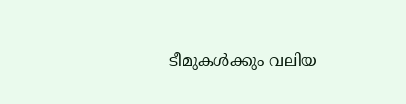ടീമുകള്‍ക്കും വലിയ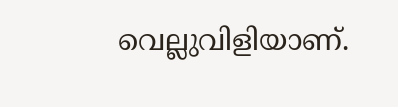വെല്ലുവിളിയാണ്.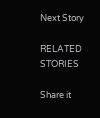Next Story

RELATED STORIES

Share it